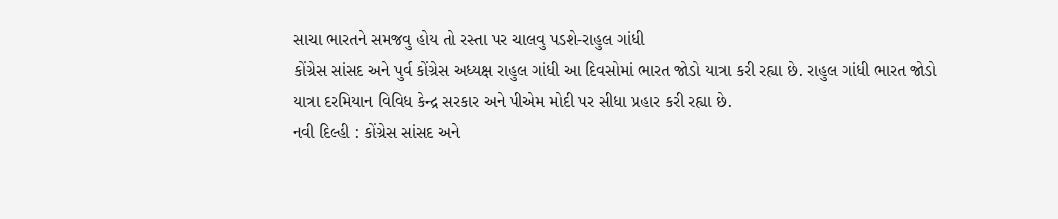સાચા ભારતને સમજવુ હોય તો રસ્તા પર ચાલવુ પડશે-રાહુલ ગાંધી
કોંગ્રેસ સાંસદ અને પુર્વ કોંગ્રેસ અધ્યક્ષ રાહુલ ગાંધી આ દિવસોમાં ભારત જોડો યાત્રા કરી રહ્યા છે. રાહુલ ગાંધી ભારત જોડો યાત્રા દરમિયાન વિવિધ કેન્દ્ર સરકાર અને પીએમ મોદી પર સીધા પ્રહાર કરી રહ્યા છે.
નવી દિલ્હી : કોંગ્રેસ સાંસદ અને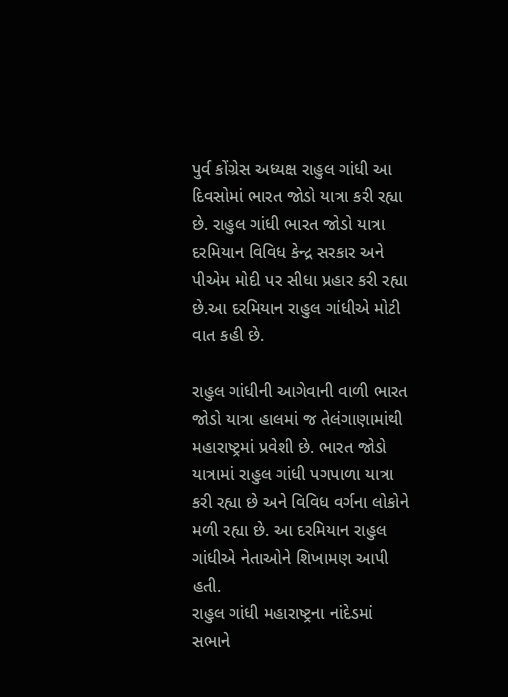પુર્વ કોંગ્રેસ અધ્યક્ષ રાહુલ ગાંધી આ દિવસોમાં ભારત જોડો યાત્રા કરી રહ્યા છે. રાહુલ ગાંધી ભારત જોડો યાત્રા દરમિયાન વિવિધ કેન્દ્ર સરકાર અને પીએમ મોદી પર સીધા પ્રહાર કરી રહ્યા છે.આ દરમિયાન રાહુલ ગાંધીએ મોટી વાત કહી છે.

રાહુલ ગાંધીની આગેવાની વાળી ભારત જોડો યાત્રા હાલમાં જ તેલંગાણામાંથી મહારાષ્ટ્રમાં પ્રવેશી છે. ભારત જોડો યાત્રામાં રાહુલ ગાંધી પગપાળા યાત્રા કરી રહ્યા છે અને વિવિધ વર્ગના લોકોને મળી રહ્યા છે. આ દરમિયાન રાહુલ ગાંધીએ નેતાઓને શિખામણ આપી હતી.
રાહુલ ગાંધી મહારાષ્ટ્રના નાંદેડમાં સભાને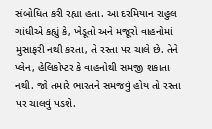સંબોધિત કરી રહ્યા હતા. આ દરમિયાન રાહુલ ગાંધીએ કહ્યું કે, ખેડૂતો અને મજૂરો વાહનોમાં મુસાફરી નથી કરતા, તે રસ્તા પર ચાલે છે. તેને પ્લેન, હેલિકોપ્ટર કે વાહનોથી સમજી શકાતા નથી. જો તમારે ભારતને સમજવું હોય તો રસ્તા પર ચાલવું પડશે.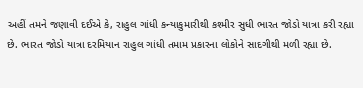અહીં તમને જણાવી દઈએ કે, રાહુલ ગાંધી કન્યાકુમારીથી કશ્મીર સુધી ભારત જોડો યાત્રા કરી રહ્યા છે. ભારત જોડો યાત્રા દરમિયાન રાહુલ ગાંધી તમામ પ્રકારના લોકોને સાદગીથી મળી રહ્યા છે.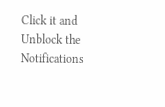Click it and Unblock the Notifications